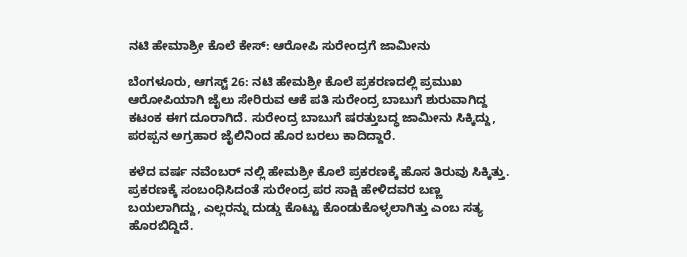ನಟಿ ಹೇಮಾಶ್ರೀ ಕೊಲೆ ಕೇಸ್: ಆರೋಪಿ ಸುರೇಂದ್ರಗೆ ಜಾಮೀನು

ಬೆಂಗಳೂರು, ಆಗಸ್ಟ್ 26: ನಟಿ ಹೇಮಶ್ರೀ ಕೊಲೆ ಪ್ರಕರಣದಲ್ಲಿ ಪ್ರಮುಖ ಆರೋಪಿಯಾಗಿ ಜೈಲು ಸೇರಿರುವ ಆಕೆ ಪತಿ ಸುರೇಂದ್ರ ಬಾಬುಗೆ ಶುರುವಾಗಿದ್ದ ಕಟಂಕ ಈಗ ದೂರಾಗಿದೆ. ಸುರೇಂದ್ರ ಬಾಬುಗೆ ಷರತ್ತುಬದ್ಧ ಜಾಮೀನು ಸಿಕ್ಕಿದ್ದು, ಪರಪ್ಪನ ಅಗ್ರಹಾರ ಜೈಲಿನಿಂದ ಹೊರ ಬರಲು ಕಾದಿದ್ದಾರೆ.

ಕಳೆದ ವರ್ಷ ನವೆಂಬರ್ ನಲ್ಲಿ ಹೇಮಶ್ರೀ ಕೊಲೆ ಪ್ರಕರಣಕ್ಕೆ ಹೊಸ ತಿರುವು ಸಿಕ್ಕಿತ್ತು. ಪ್ರಕರಣಕ್ಕೆ ಸಂಬಂಧಿಸಿದಂತೆ ಸುರೇಂದ್ರ ಪರ ಸಾಕ್ಷಿ ಹೇಳಿದವರ ಬಣ್ಣ ಬಯಲಾಗಿದ್ದು, ಎಲ್ಲರನ್ನು ದುಡ್ಡು ಕೊಟ್ಟು ಕೊಂಡುಕೊಳ್ಳಲಾಗಿತ್ತು ಎಂಬ ಸತ್ಯ ಹೊರಬಿದ್ದಿದೆ.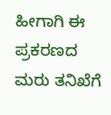ಹೀಗಾಗಿ ಈ ಪ್ರಕರಣದ ಮರು ತನಿಖೆಗೆ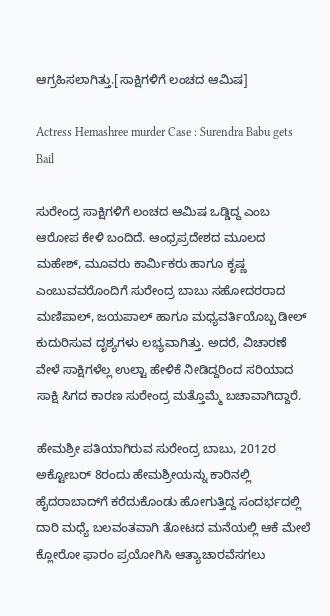ಆಗ್ರಹಿಸಲಾಗಿತ್ತು.[ಸಾಕ್ಷಿಗಳಿಗೆ ಲಂಚದ ಆಮಿಷ]

Actress Hemashree murder Case : Surendra Babu gets Bail

ಸುರೇಂದ್ರ ಸಾಕ್ಷಿಗಳಿಗೆ ಲಂಚದ ಆಮಿಷ ಒಡ್ಡಿದ್ದ ಎಂಬ ಆರೋಪ ಕೇಳಿ ಬಂದಿದೆ. ಆಂಧ್ರಪ್ರದೇಶದ ಮೂಲದ ಮಹೇಶ್, ಮೂವರು ಕಾರ್ಮಿಕರು ಹಾಗೂ ಕೃಷ್ಣ ಎಂಬುವವರೊಂದಿಗೆ ಸುರೇಂದ್ರ ಬಾಬು ಸಹೋದರರಾದ ಮಣಿಪಾಲ್, ಜಯಪಾಲ್ ಹಾಗೂ ಮಧ್ಯವರ್ತಿಯೊಬ್ಬ ಡೀಲ್ ಕುದುರಿಸುವ ದೃಶ್ಯಗಳು ಲಭ್ಯವಾಗಿತ್ತು. ಅದರೆ, ವಿಚಾರಣೆ ವೇಳೆ ಸಾಕ್ಷಿಗಳೆಲ್ಲ ಉಲ್ಟಾ ಹೇಳಿಕೆ ನೀಡಿದ್ದರಿಂದ ಸರಿಯಾದ ಸಾಕ್ಷಿ ಸಿಗದ ಕಾರಣ ಸುರೇಂದ್ರ ಮತ್ತೊಮ್ಮೆ ಬಚಾವಾಗಿದ್ದಾರೆ.

ಹೇಮಶ್ರೀ ಪತಿಯಾಗಿರುವ ಸುರೇಂದ್ರ ಬಾಬು, 2012ರ ಅಕ್ಟೋಬರ್ 8ರಂದು ಹೇಮಶ್ರೀಯನ್ನು ಕಾರಿನಲ್ಲಿ ಹೈದರಾಬಾದ್‌ಗೆ ಕರೆದುಕೊಂಡು ಹೋಗುತ್ತಿದ್ದ ಸಂದರ್ಭದಲ್ಲಿ ದಾರಿ ಮಧ್ಯೆ ಬಲವಂತವಾಗಿ ತೋಟದ ಮನೆಯಲ್ಲಿ ಆಕೆ ಮೇಲೆ ಕ್ಲೋರೋ ಫಾರಂ ಪ್ರಯೋಗಿಸಿ ಆತ್ಯಾಚಾರವೆಸಗಲು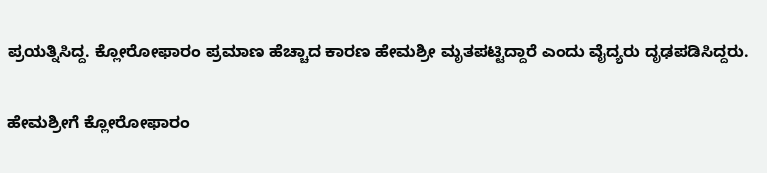ಪ್ರಯತ್ನಿಸಿದ್ದ. ಕ್ಲೋರೋಫಾರಂ ಪ್ರಮಾಣ ಹೆಚ್ಚಾದ ಕಾರಣ ಹೇಮಶ್ರೀ ಮೃತಪಟ್ಟಿದ್ದಾರೆ ಎಂದು ವೈದ್ಯರು ದೃಢಪಡಿಸಿದ್ದರು.

ಹೇಮಶ್ರೀಗೆ ಕ್ಲೋರೋಫಾರಂ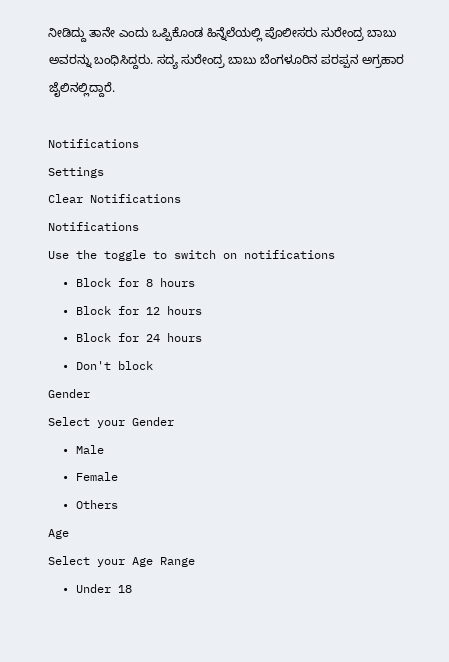ನೀಡಿದ್ದು ತಾನೇ ಎಂದು ಒಪ್ಪಿಕೊಂಡ ಹಿನ್ನೆಲೆಯಲ್ಲಿ ಪೊಲೀಸರು ಸುರೇಂದ್ರ ಬಾಬು ಅವರನ್ನು ಬಂಧಿಸಿದ್ದರು. ಸದ್ಯ ಸುರೇಂದ್ರ ಬಾಬು ಬೆಂಗಳೂರಿನ ಪರಪ್ಪನ ಅಗ್ರಹಾರ ಜೈಲಿನಲ್ಲಿದ್ದಾರೆ.

Notifications
Settings
Clear Notifications
Notifications
Use the toggle to switch on notifications
  • Block for 8 hours
  • Block for 12 hours
  • Block for 24 hours
  • Don't block
Gender
Select your Gender
  • Male
  • Female
  • Others
Age
Select your Age Range
  • Under 18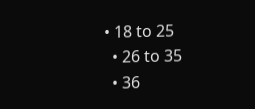• 18 to 25
  • 26 to 35
  • 36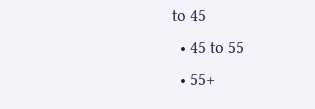to 45
  • 45 to 55
  • 55+